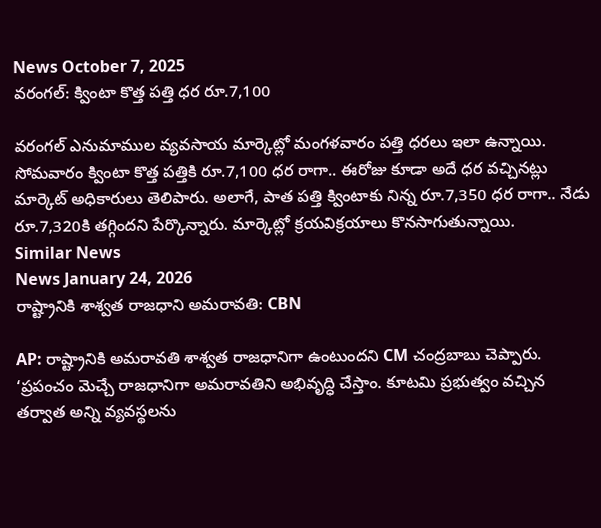News October 7, 2025
వరంగల్: క్వింటా కొత్త పత్తి ధర రూ.7,100

వరంగల్ ఎనుమాముల వ్యవసాయ మార్కెట్లో మంగళవారం పత్తి ధరలు ఇలా ఉన్నాయి. సోమవారం క్వింటా కొత్త పత్తికి రూ.7,100 ధర రాగా.. ఈరోజు కూడా అదే ధర వచ్చినట్లు మార్కెట్ అధికారులు తెలిపారు. అలాగే, పాత పత్తి క్వింటాకు నిన్న రూ.7,350 ధర రాగా.. నేడు రూ.7,320కి తగ్గిందని పేర్కొన్నారు. మార్కెట్లో క్రయవిక్రయాలు కొనసాగుతున్నాయి.
Similar News
News January 24, 2026
రాష్ట్రానికి శాశ్వత రాజధాని అమరావతి: CBN

AP: రాష్ట్రానికి అమరావతి శాశ్వత రాజధానిగా ఉంటుందని CM చంద్రబాబు చెప్పారు. ‘ప్రపంచం మెచ్చే రాజధానిగా అమరావతిని అభివృద్ధి చేస్తాం. కూటమి ప్రభుత్వం వచ్చిన తర్వాత అన్ని వ్యవస్థలను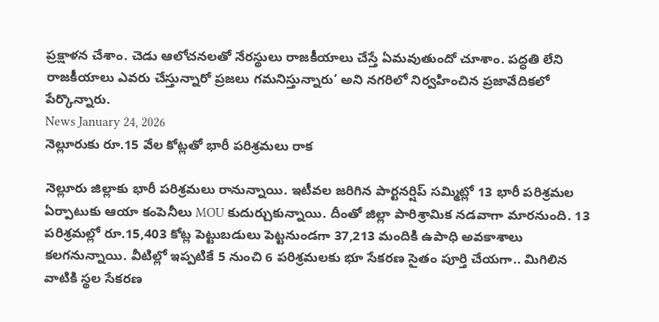ప్రక్షాళన చేశాం. చెడు ఆలోచనలతో నేరస్థులు రాజకీయాలు చేస్తే ఏమవుతుందో చూశాం. పద్ధతి లేని రాజకీయాలు ఎవరు చేస్తున్నారో ప్రజలు గమనిస్తున్నారు’ అని నగరిలో నిర్వహించిన ప్రజావేదికలో పేర్కొన్నారు.
News January 24, 2026
నెల్లూరుకు రూ.15 వేల కోట్లతో భారీ పరిశ్రమలు రాక

నెల్లూరు జిల్లాకు భారీ పరిశ్రమలు రానున్నాయి. ఇటీవల జరిగిన పార్టనర్షిప్ సమ్మిట్లో 13 భారీ పరిశ్రమల ఏర్పాటుకు ఆయా కంపెనీలు MOU కుదుర్చుకున్నాయి. దీంతో జిల్లా పారిశ్రామిక నడవాగా మారనుంది. 13 పరిశ్రమల్లో రూ.15,403 కోట్ల పెట్టుబడులు పెట్టనుండగా 37,213 మందికి ఉపాధి అవకాశాలు కలగనున్నాయి. వీటిల్లో ఇప్పటికే 5 నుంచి 6 పరిశ్రమలకు భూ సేకరణ సైతం పూర్తి చేయగా.. మిగిలిన వాటికి స్థల సేకరణ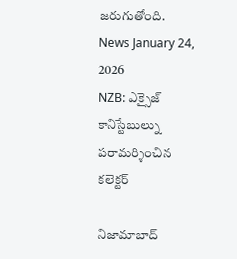జరుగుతోంది.
News January 24, 2026
NZB: ఎక్సైజ్ కానిస్టేబుల్ను పరామర్శించిన కలెక్టర్

నిజామాబాద్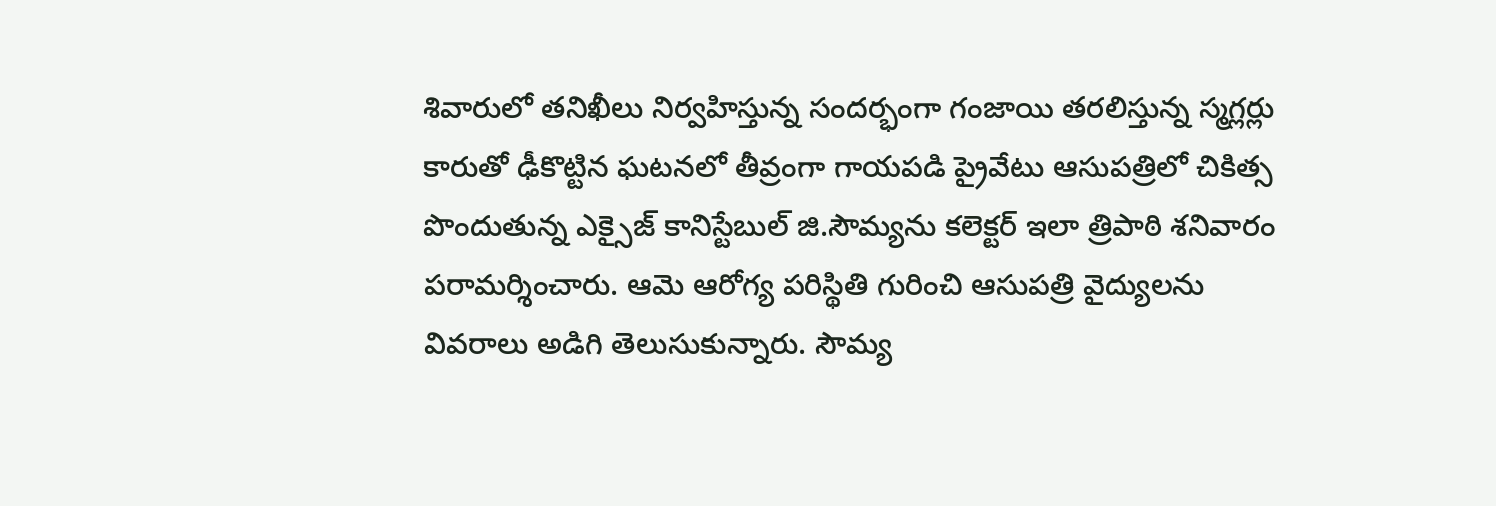శివారులో తనిఖీలు నిర్వహిస్తున్న సందర్భంగా గంజాయి తరలిస్తున్న స్మగ్లర్లు కారుతో ఢీకొట్టిన ఘటనలో తీవ్రంగా గాయపడి ప్రైవేటు ఆసుపత్రిలో చికిత్స పొందుతున్న ఎక్సైజ్ కానిస్టేబుల్ జి.సౌమ్యను కలెక్టర్ ఇలా త్రిపాఠి శనివారం పరామర్శించారు. ఆమె ఆరోగ్య పరిస్థితి గురించి ఆసుపత్రి వైద్యులను వివరాలు అడిగి తెలుసుకున్నారు. సౌమ్య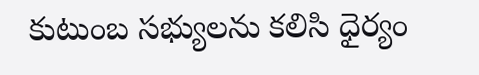కుటుంబ సభ్యులను కలిసి ధైర్యం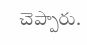చెప్పారు.